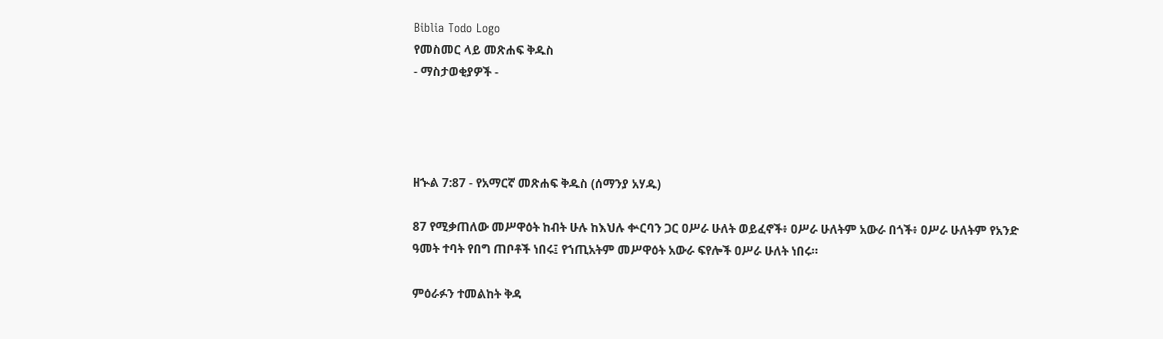Biblia Todo Logo
የመስመር ላይ መጽሐፍ ቅዱስ
- ማስታወቂያዎች -




ዘኍል 7:87 - የአማርኛ መጽሐፍ ቅዱስ (ሰማንያ አሃዱ)

87 የሚቃጠለው መሥዋዕት ከብት ሁሉ ከእህሉ ቍርባን ጋር ዐሥራ ሁለት ወይፈኖች፥ ዐሥራ ሁለትም አውራ በጎች፥ ዐሥራ ሁለትም የአንድ ዓመት ተባት የበግ ጠቦቶች ነበሩ፤ የኀጢአትም መሥዋዕት አውራ ፍየሎች ዐሥራ ሁለት ነበሩ።

ምዕራፉን ተመልከት ቅዳ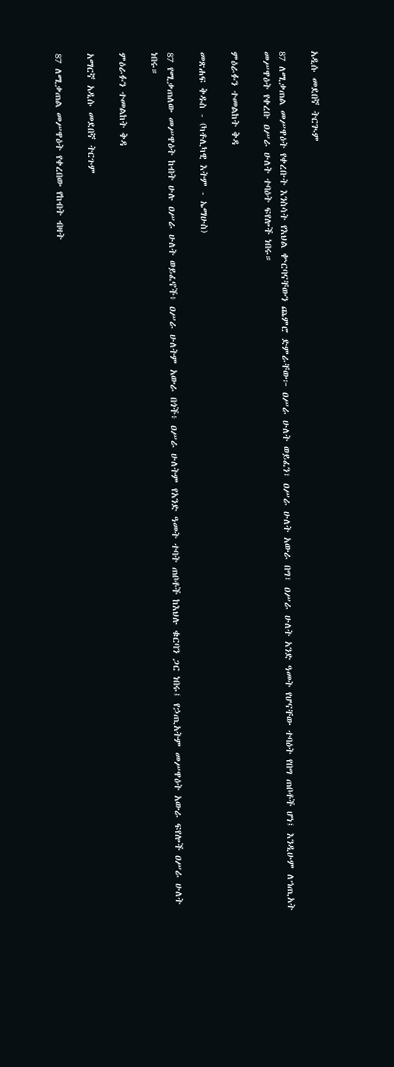አዲሱ መደበኛ ትርጒም

87 ለሚቃጠል መሥዋዕት የቀረቡት እንስሳት የእህል ቍርባናቸውን ጨምሮ ድምራቸው፦ ዐሥራ ሁለት ወይፈን፣ ዐሥራ ሁለት አውራ በግ፣ ዐሥራ ሁለት አንድ ዓመት የሆናቸው ተባዕት የበግ ጠቦቶች ሆነ፤ እንዲሁም ለኀጢአት መሥዋዕት የቀረቡ ዐሥራ ሁለት ተባዕት ፍየሎች ነበሩ።

ምዕራፉን ተመልከት ቅዳ

መጽሐፍ ቅዱስ - (ካቶሊካዊ እትም - ኤማሁስ)

87 የሚቃጠለው መሥዋዕት ከብት ሁሉ ዐሥራ ሁለት ወይፈኖች፥ ዐሥራ ሁለትም አውራ በጎች፥ ዐሥራ ሁለትም የአንድ ዓመት ተባት ጠቦቶች ከእህሉ ቁርባን ጋር ነበሩ፤ የኃጢአትም መሥዋዕት አውራ ፍየሎች ዐሥራ ሁለት ነበሩ።

ምዕራፉን ተመልከት ቅዳ

አማርኛ አዲሱ መደበኛ ትርጉም

87 ለሚቃጠል መሥዋዕት የቀረበው የከብት ብዛት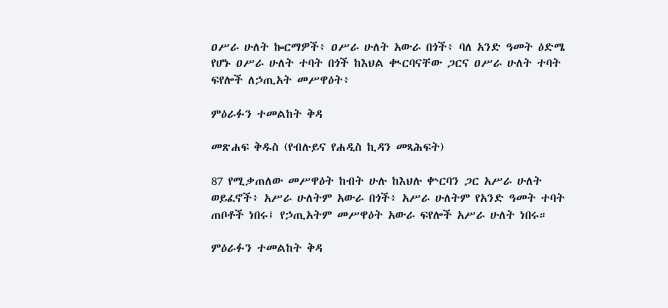ዐሥራ ሁለት ኰርማዎች፥ ዐሥራ ሁለት አውራ በጎች፥ ባለ አንድ ዓመት ዕድሜ የሆኑ ዐሥራ ሁለት ተባት በጎች ከእህል ቊርባናቸው ጋርና ዐሥራ ሁለት ተባት ፍየሎች ለኃጢአት መሥዋዕት፥

ምዕራፉን ተመልከት ቅዳ

መጽሐፍ ቅዱስ (የብሉይና የሐዲስ ኪዳን መጻሕፍት)

87 የሚቃጠለው መሥዋዕት ከብት ሁሉ ከእህሉ ቍርባን ጋር አሥራ ሁለት ወይፈኖች፥ አሥራ ሁለትም አውራ በጎች፥ አሥራ ሁለትም የአንድ ዓመት ተባት ጠቦቶች ነበሩ፤ የኃጢአትም መሥዋዕት አውራ ፍየሎች አሥራ ሁለት ነበሩ።

ምዕራፉን ተመልከት ቅዳ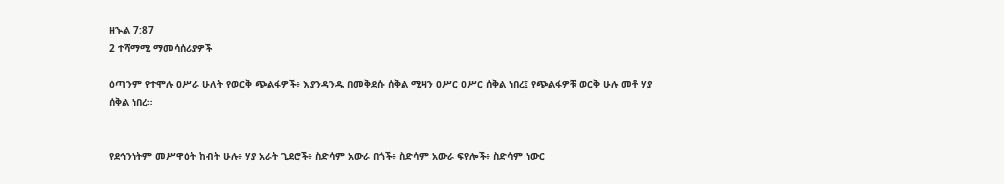ዘኍል 7:87
2 ተሻማሚ ማመሳሰሪያዎች

ዕጣንም የተሞሉ ዐሥራ ሁለት የወርቅ ጭልፋዎች፥ እያንዳንዱ በመቅደሱ ሰቅል ሚዛን ዐሥር ዐሥር ሰቅል ነበረ፤ የጭልፋዎቹ ወርቅ ሁሉ መቶ ሃያ ሰቅል ነበረ።


የደኅንነትም መሥዋዕት ከብት ሁሉ፥ ሃያ አራት ጊደሮች፥ ስድሳም አውራ በጎች፥ ስድሳም አውራ ፍየሎች፥ ስድሳም ነውር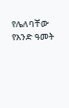የሌለባቸው የአንድ ዓመት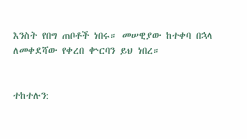እንስት የበግ ጠቦቶች ነበሩ። መሠዊያው ከተቀባ በኋላ ለመቀደሻው የቀረበ ቍርባን ይህ ነበረ።


ተከተሉን: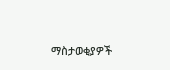ማስታወቂያዎች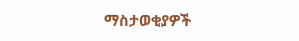ማስታወቂያዎች